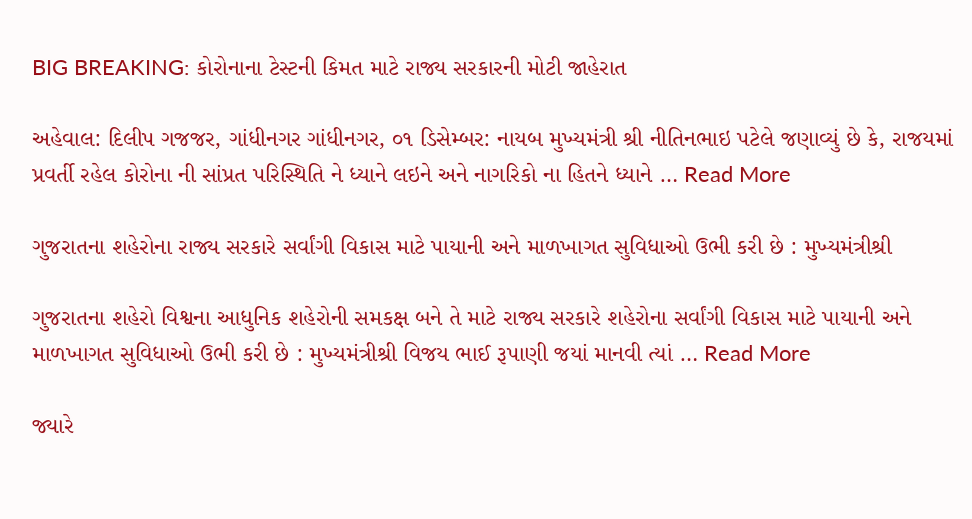BIG BREAKING: કોરોનાના ટેસ્ટની કિમત માટે રાજ્ય સરકારની મોટી જાહેરાત

અહેવાલ: દિલીપ ગજજર, ગાંધીનગર ગાંધીનગર, ૦૧ ડિસેમ્બર: નાયબ મુખ્યમંત્રી શ્રી નીતિનભાઇ પટેલે જણાવ્યું છે કે, રાજયમાં પ્રવર્તી રહેલ કોરોના ની સાંપ્રત પરિસ્થિતિ ને ધ્યાને લઇને અને નાગરિકો ના હિતને ધ્યાને … Read More

ગુજરાતના શહેરોના રાજ્ય સરકારે સર્વાંગી વિકાસ માટે પાયાની અને માળખાગત સુવિધાઓ ઉભી કરી છે : મુખ્યમંત્રીશ્રી

ગુજરાતના શહેરો વિશ્વના આધુનિક શહેરોની સમકક્ષ બને તે માટે રાજ્ય સરકારે શહેરોના સર્વાંગી વિકાસ માટે પાયાની અને માળખાગત સુવિધાઓ ઉભી કરી છે : મુખ્યમંત્રીશ્રી વિજય ભાઈ રૂપાણી જયાં માનવી ત્યાં … Read More

જ્યારે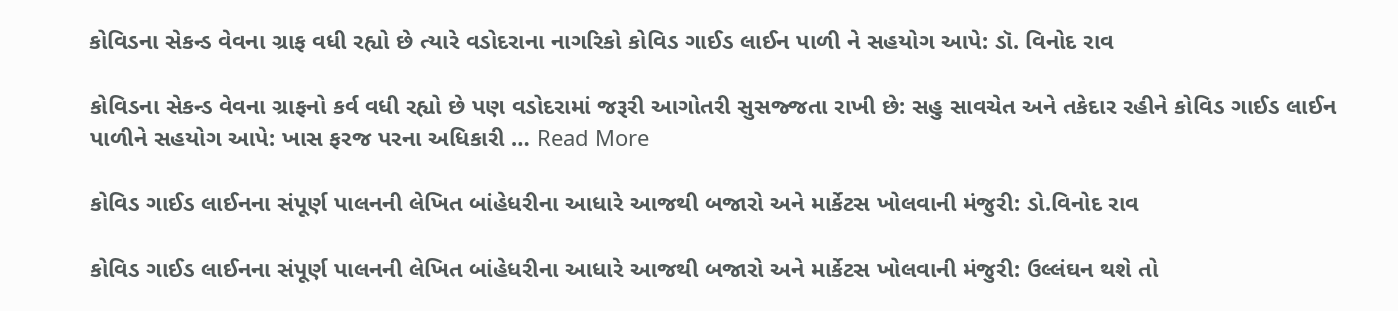કોવિડના સેકન્ડ વેવના ગ્રાફ વધી રહ્યો છે ત્યારે વડોદરાના નાગરિકો કોવિડ ગાઈડ લાઈન પાળી ને સહયોગ આપે: ડૉ. વિનોદ રાવ

કોવિડના સેકન્ડ વેવના ગ્રાફનો કર્વ વધી રહ્યો છે પણ વડોદરામાં જરૂરી આગોતરી સુસજ્જતા રાખી છે: સહુ સાવચેત અને તકેદાર રહીને કોવિડ ગાઈડ લાઈન પાળીને સહયોગ આપે: ખાસ ફરજ પરના અધિકારી … Read More

કોવિડ ગાઈડ લાઈનના સંપૂર્ણ પાલનની લેખિત બાંહેધરીના આધારે આજથી બજારો અને માર્કેટસ ખોલવાની મંજુરી: ડો.વિનોદ રાવ

કોવિડ ગાઈડ લાઈનના સંપૂર્ણ પાલનની લેખિત બાંહેધરીના આધારે આજથી બજારો અને માર્કેટસ ખોલવાની મંજુરી: ઉલ્લંઘન થશે તો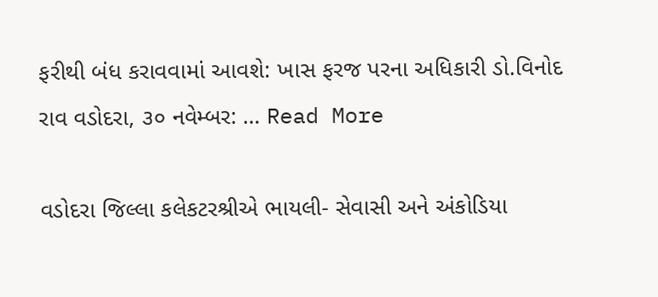ફરીથી બંધ કરાવવામાં આવશે: ખાસ ફરજ પરના અધિકારી ડો.વિનોદ રાવ વડોદરા, ૩૦ નવેમ્બર: … Read More

વડોદરા જિલ્લા કલેકટરશ્રીએ ભાયલી- સેવાસી અને અંકોડિયા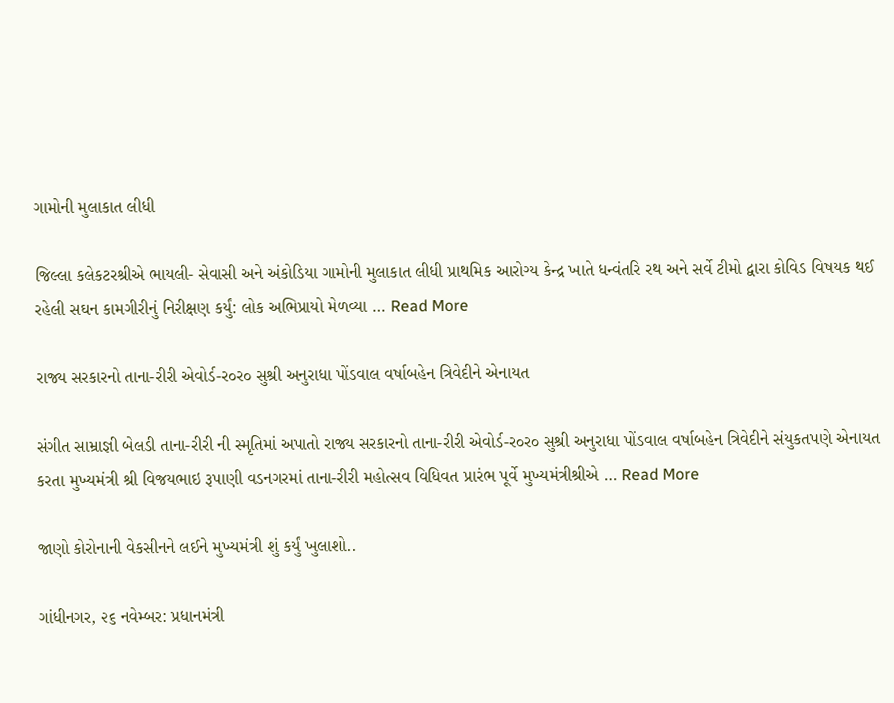ગામોની મુલાકાત લીધી

જિલ્લા કલેકટરશ્રીએ ભાયલી- સેવાસી અને અંકોડિયા ગામોની મુલાકાત લીધી પ્રાથમિક આરોગ્ય કેન્દ્ર ખાતે ધન્વંતરિ રથ અને સર્વે ટીમો દ્વારા કોવિડ વિષયક થઈ રહેલી સઘન કામગીરીનું નિરીક્ષણ કર્યું: લોક અભિપ્રાયો મેળવ્યા … Read More

રાજ્ય સરકારનો તાના-રીરી એવોર્ડ-ર૦ર૦ સુશ્રી અનુરાધા પોંડવાલ વર્ષાબહેન ત્રિવેદીને એનાયત

સંગીત સામ્રાજ્ઞી બેલડી તાના-રીરી ની સ્મૃતિમાં અપાતો રાજ્ય સરકારનો તાના-રીરી એવોર્ડ-ર૦ર૦ સુશ્રી અનુરાધા પોંડવાલ વર્ષાબહેન ત્રિવેદીને સંયુકતપણે એનાયત કરતા મુખ્યમંત્રી શ્રી વિજયભાઇ રૂપાણી વડનગરમાં તાના-રીરી મહોત્સવ વિધિવત પ્રારંભ પૂર્વે મુખ્યમંત્રીશ્રીએ … Read More

જાણો કોરોનાની વેકસીનને લઈને મુખ્યમંત્રી શું કર્યું ખુલાશો..

ગાંધીનગર, ૨૬ નવેમ્બર: પ્રધાનમંત્રી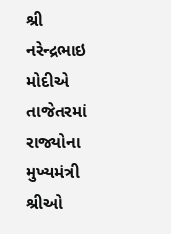શ્રી નરેન્દ્રભાઇ મોદીએ તાજેતરમાં રાજ્યોના મુખ્યમંત્રી શ્રીઓ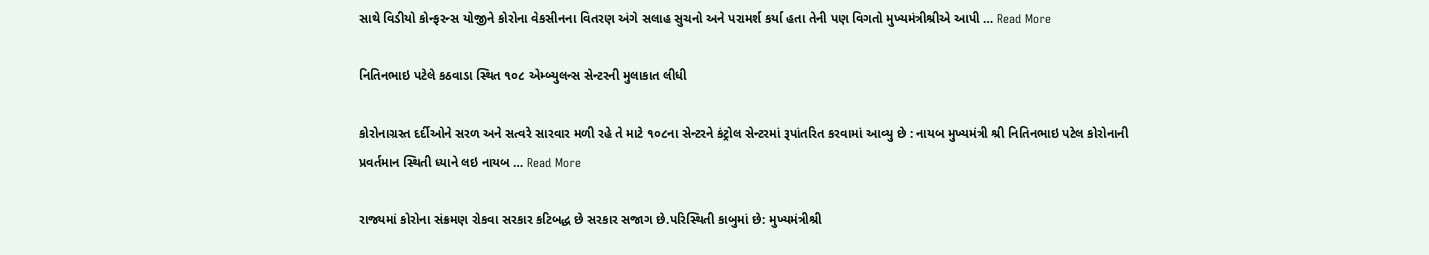સાથે વિડીયો કોન્ફરન્સ યોજીને કોરોના વેકસીનના વિતરણ અંગે સલાહ સુચનો અને પરામર્શ કર્યા હતા તેની પણ વિગતો મુખ્યમંત્રીશ્રીએ આપી … Read More

નિતિનભાઇ પટેલે કઠવાડા સ્થિત ૧૦૮ એમ્બ્યુલન્સ સેન્ટરની મુલાકાત લીધી

કોરોનાગ્રસ્ત દર્દીઓને સરળ અને સત્વરે સારવાર મળી રહે તે માટે ૧૦૮ના સેન્ટરને કંટ્રોલ સેન્ટરમાં રૂપાંતરિત કરવામાં આવ્યુ છે : નાયબ મુખ્યમંત્રી શ્રી નિતિનભાઇ પટેલ ‍કોરોનાની પ્રવર્તમાન સ્થિતી ધ્યાને લઇ નાયબ … Read More

રાજ્યમાં કોરોના સંક્રમણ રોકવા સરકાર કટિબદ્ધ છે સરકાર સજાગ છે.પરિસ્થિતી કાબુમાં છે: મુખ્યમંત્રીશ્રી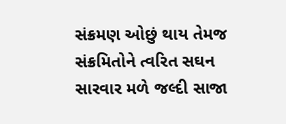સંક્રમણ ઓછું થાય તેમજ સંક્રમિતોને ત્વરિત સઘન સારવાર મળે જલ્દી સાજા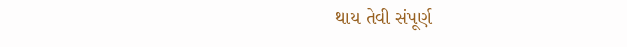થાય તેવી સંપૂર્ણ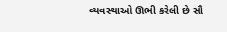વ્યવસ્થાઓ ઊભી કરેલી છે સૌ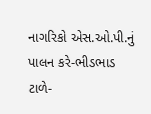નાગરિકો એસ.ઓ.પી.નું પાલન કરે-ભીડભાડ ટાળે-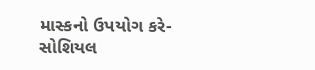માસ્કનો ઉપયોગ કરે-સોશિયલ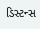ડિસ્ટન્સ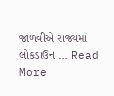જાળવીએ રાજ્યમાં લોકડાઉન … Read More